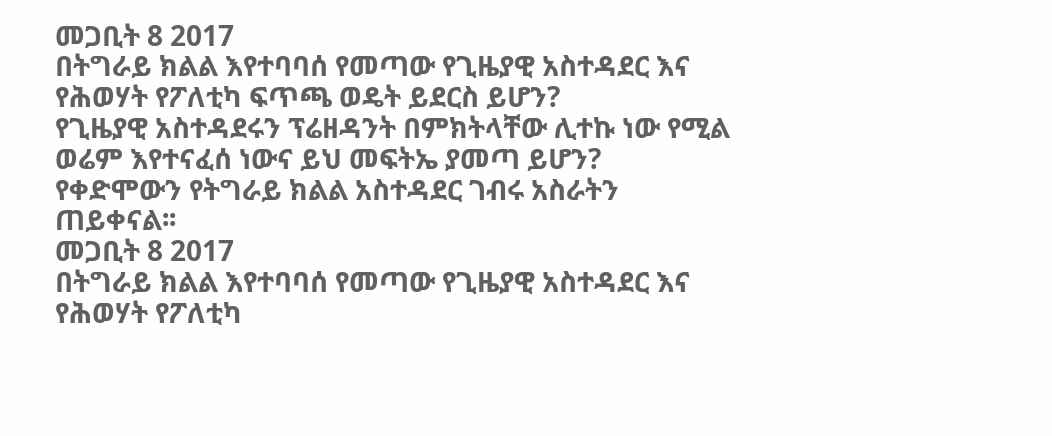መጋቢት 8 2017
በትግራይ ክልል እየተባባሰ የመጣው የጊዜያዊ አስተዳደር እና የሕወሃት የፖለቲካ ፍጥጫ ወዴት ይደርስ ይሆን?
የጊዜያዊ አስተዳደሩን ፕሬዘዳንት በምክትላቸው ሊተኩ ነው የሚል ወሬም እየተናፈሰ ነውና ይህ መፍትኤ ያመጣ ይሆን?
የቀድሞውን የትግራይ ክልል አስተዳደር ገብሩ አስራትን ጠይቀናል፡፡
መጋቢት 8 2017
በትግራይ ክልል እየተባባሰ የመጣው የጊዜያዊ አስተዳደር እና የሕወሃት የፖለቲካ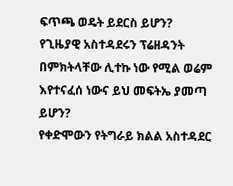ፍጥጫ ወዴት ይደርስ ይሆን?
የጊዜያዊ አስተዳደሩን ፕሬዘዳንት በምክትላቸው ሊተኩ ነው የሚል ወሬም እየተናፈሰ ነውና ይህ መፍትኤ ያመጣ ይሆን?
የቀድሞውን የትግራይ ክልል አስተዳደር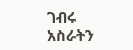ገብሩ አስራትን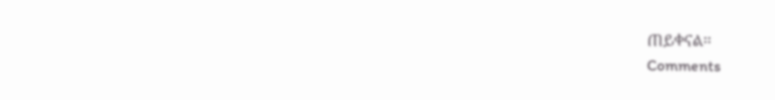ጠይቀናል፡፡
Comments